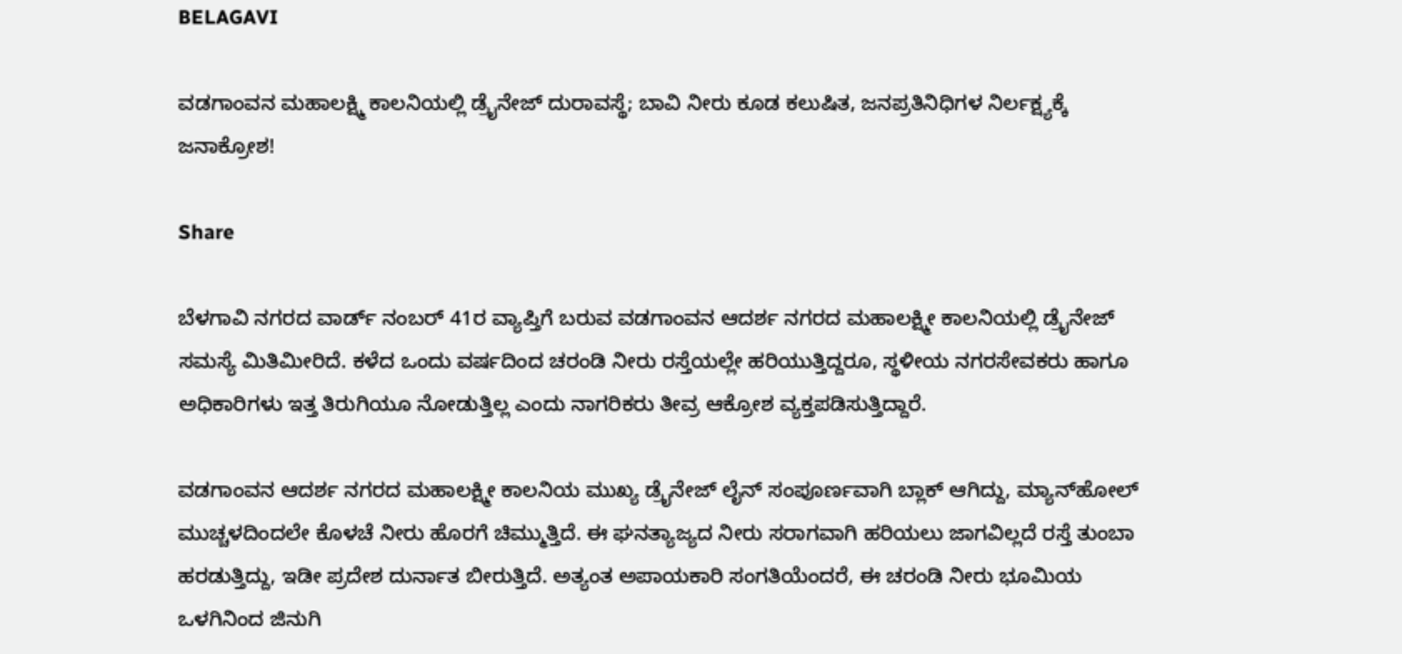BELAGAVI

ವಡಗಾಂವನ ಮಹಾಲಕ್ಷ್ಮಿ ಕಾಲನಿಯಲ್ಲಿ ಡ್ರೈನೇಜ್ ದುರಾವಸ್ಥೆ; ಬಾವಿ ನೀರು ಕೂಡ ಕಲುಷಿತ, ಜನಪ್ರತಿನಿಧಿಗಳ ನಿರ್ಲಕ್ಷ್ಯಕ್ಕೆ ಜನಾಕ್ರೋಶ!

Share

ಬೆಳಗಾವಿ ನಗರದ ವಾರ್ಡ್ ನಂಬರ್ 41ರ ವ್ಯಾಪ್ತಿಗೆ ಬರುವ ವಡಗಾಂವನ ಆದರ್ಶ ನಗರದ ಮಹಾಲಕ್ಷ್ಮೀ ಕಾಲನಿಯಲ್ಲಿ ಡ್ರೈನೇಜ್ ಸಮಸ್ಯೆ ಮಿತಿಮೀರಿದೆ. ಕಳೆದ ಒಂದು ವರ್ಷದಿಂದ ಚರಂಡಿ ನೀರು ರಸ್ತೆಯಲ್ಲೇ ಹರಿಯುತ್ತಿದ್ದರೂ, ಸ್ಥಳೀಯ ನಗರಸೇವಕರು ಹಾಗೂ ಅಧಿಕಾರಿಗಳು ಇತ್ತ ತಿರುಗಿಯೂ ನೋಡುತ್ತಿಲ್ಲ ಎಂದು ನಾಗರಿಕರು ತೀವ್ರ ಆಕ್ರೋಶ ವ್ಯಕ್ತಪಡಿಸುತ್ತಿದ್ದಾರೆ.

ವಡಗಾಂವನ ಆದರ್ಶ ನಗರದ ಮಹಾಲಕ್ಷ್ಮೀ ಕಾಲನಿಯ ಮುಖ್ಯ ಡ್ರೈನೇಜ್ ಲೈನ್ ಸಂಪೂರ್ಣವಾಗಿ ಬ್ಲಾಕ್ ಆಗಿದ್ದು, ಮ್ಯಾನ್‌ಹೋಲ್ ಮುಚ್ಚಳದಿಂದಲೇ ಕೊಳಚೆ ನೀರು ಹೊರಗೆ ಚಿಮ್ಮುತ್ತಿದೆ. ಈ ಘನತ್ಯಾಜ್ಯದ ನೀರು ಸರಾಗವಾಗಿ ಹರಿಯಲು ಜಾಗವಿಲ್ಲದೆ ರಸ್ತೆ ತುಂಬಾ ಹರಡುತ್ತಿದ್ದು, ಇಡೀ ಪ್ರದೇಶ ದುರ್ನಾತ ಬೀರುತ್ತಿದೆ. ಅತ್ಯಂತ ಅಪಾಯಕಾರಿ ಸಂಗತಿಯೆಂದರೆ, ಈ ಚರಂಡಿ ನೀರು ಭೂಮಿಯ ಒಳಗಿನಿಂದ ಜಿನುಗಿ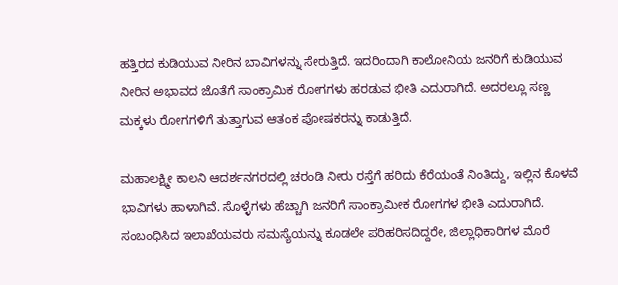ಹತ್ತಿರದ ಕುಡಿಯುವ ನೀರಿನ ಬಾವಿಗಳನ್ನು ಸೇರುತ್ತಿದೆ. ಇದರಿಂದಾಗಿ ಕಾಲೋನಿಯ ಜನರಿಗೆ ಕುಡಿಯುವ ನೀರಿನ ಅಭಾವದ ಜೊತೆಗೆ ಸಾಂಕ್ರಾಮಿಕ ರೋಗಗಳು ಹರಡುವ ಭೀತಿ ಎದುರಾಗಿದೆ. ಅದರಲ್ಲೂ ಸಣ್ಣ ಮಕ್ಕಳು ರೋಗಗಳಿಗೆ ತುತ್ತಾಗುವ ಆತಂಕ ಪೋಷಕರನ್ನು ಕಾಡುತ್ತಿದೆ.

ಮಹಾಲಕ್ಷ್ಮೀ ಕಾಲನಿ ಆದರ್ಶನಗರದಲ್ಲಿ ಚರಂಡಿ ನೀರು ರಸ್ತೆಗೆ ಹರಿದು ಕೆರೆಯಂತೆ ನಿಂತಿದ್ದು, ಇಲ್ಲಿನ ಕೊಳವೆ ಭಾವಿಗಳು ಹಾಳಾಗಿವೆ. ಸೊಳ್ಳೆಗಳು ಹೆಚ್ಚಾಗಿ ಜನರಿಗೆ ಸಾಂಕ್ರಾಮೀಕ ರೋಗಗಳ ಭೀತಿ ಎದುರಾಗಿದೆ. ಸಂಬಂಧಿಸಿದ ಇಲಾಖೆಯವರು ಸಮಸ್ಯೆಯನ್ನು ಕೂಡಲೇ ಪರಿಹರಿಸದಿದ್ದರೇ, ಜಿಲ್ಲಾಧಿಕಾರಿಗಳ ಮೊರೆ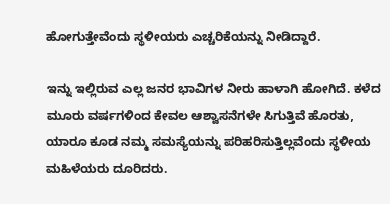ಹೋಗುತ್ತೇವೆಂದು ಸ್ಥಳೀಯರು ಎಚ್ಚರಿಕೆಯನ್ನು ನೀಡಿದ್ದಾರೆ.

ಇನ್ನು ಇಲ್ಲಿರುವ ಎಲ್ಲ ಜನರ ಭಾವಿಗಳ ನೀರು ಹಾಳಾಗಿ ಹೋಗಿದೆ. ಕಳೆದ ಮೂರು ವರ್ಷಗಳಿಂದ ಕೇವಲ ಆಶ್ವಾಸನೆಗಳೇ ಸಿಗುತ್ತಿವೆ ಹೊರತು, ಯಾರೂ ಕೂಡ ನಮ್ಮ ಸಮಸ್ಯೆಯನ್ನು ಪರಿಹರಿಸುತ್ತಿಲ್ಲವೆಂದು ಸ್ಥಳೀಯ ಮಹಿಳೆಯರು ದೂರಿದರು.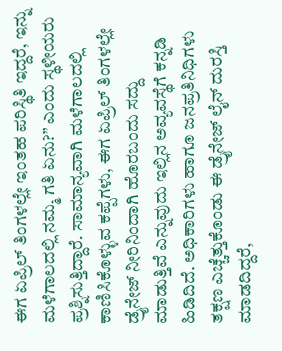ಈಗ ಏಪ್ರಿಲ್ ತಿಂಗಳಲ್ಲೇ ಇಂತಹ ಪರಿಸ್ಥಿತಿ ಇದ್ದರೆ, ಇನ್ನು ಮಳೆಗಾಲದಲ್ಲಿ ನಮ್ಮ ಗತಿ ಏನು?” ಎಂದು ಸ್ಥಳೀಯರು ಪ್ರಶ್ನಿಸುತ್ತಿದ್ದಾರೆ. ಸಾಮಾನ್ಯವಾಗಿ ಮಳೆಗಾಲದಲ್ಲಿ ಕಾಣಿಸಿಕೊಳ್ಳುವ ಕಪ್ಪೆಗಳು, ಈಗ ಏಪ್ರಿಲ್ ತಿಂಗಳಲ್ಲೇ ಡ್ರೈನೇಜ್ ನೀರಿನಿಂದಾಗಿ ಹೊರಬಂದು ಸದ್ದು ಮಾಡುತ್ತಿವೆ ಎನ್ನುವುದು ಇಲ್ಲಿನ ಅವ್ಯವಸ್ಥೆಗೆ ಕನ್ನಡಿ ಹಿಡಿದಿದೆ. ಅಧಿಕಾರಿಗಳು ಹಾಗೂ ಜನಪ್ರತಿನಿಧಿಗಳು ತಕ್ಷಣ ಎಚ್ಚೆತ್ತುಕೊಂಡು ಈ ಡ್ರೈನೇಜ್ ಲೈನ್ ದುರಸ್ತಿ ಮಾಡದಿದ್ದರೆ,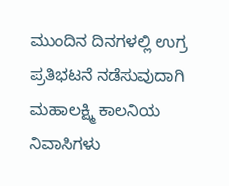ಮುಂದಿನ ದಿನಗಳಲ್ಲಿ ಉಗ್ರ ಪ್ರತಿಭಟನೆ ನಡೆಸುವುದಾಗಿ ಮಹಾಲಕ್ಷ್ಮಿ ಕಾಲನಿಯ ನಿವಾಸಿಗಳು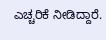ಎಚ್ಚರಿಕೆ ನೀಡಿದ್ದಾರೆ.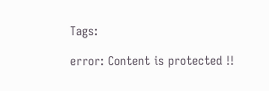Tags:

error: Content is protected !!